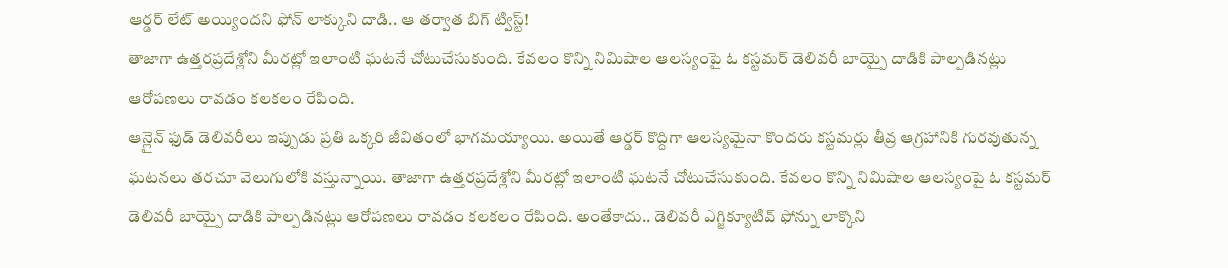ఆర్డర్ లేట్ అయ్యిందని ఫోన్ లాక్కుని దాడి.. ఆ తర్వాత బిగ్ ట్విస్ట్!
తాజాగా ఉత్తరప్రదేశ్లోని మీరట్లో ఇలాంటి ఘటనే చోటుచేసుకుంది. కేవలం కొన్ని నిమిషాల ఆలస్యంపై ఓ కస్టమర్ డెలివరీ బాయ్పై దాడికి పాల్పడినట్లు ఆరోపణలు రావడం కలకలం రేపింది.
ఆన్లైన్ ఫుడ్ డెలివరీలు ఇప్పుడు ప్రతి ఒక్కరి జీవితంలో భాగమయ్యాయి. అయితే ఆర్డర్ కొద్దిగా ఆలస్యమైనా కొందరు కస్టమర్లు తీవ్ర ఆగ్రహానికి గురవుతున్న ఘటనలు తరచూ వెలుగులోకి వస్తున్నాయి. తాజాగా ఉత్తరప్రదేశ్లోని మీరట్లో ఇలాంటి ఘటనే చోటుచేసుకుంది. కేవలం కొన్ని నిమిషాల ఆలస్యంపై ఓ కస్టమర్ డెలివరీ బాయ్పై దాడికి పాల్పడినట్లు ఆరోపణలు రావడం కలకలం రేపింది. అంతేకాదు.. డెలివరీ ఎగ్జిక్యూటివ్ ఫోన్ను లాక్కొని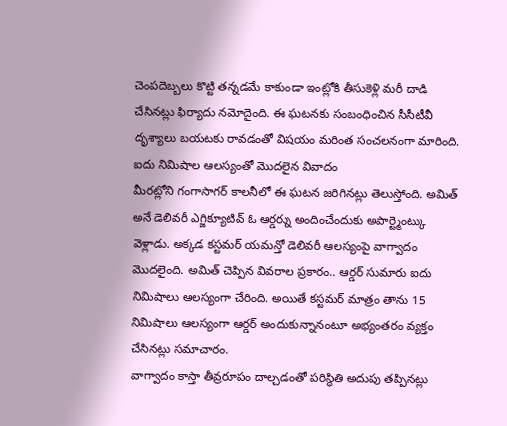చెంపదెబ్బలు కొట్టి తన్నడమే కాకుండా ఇంట్లోకి తీసుకెళ్లి మరీ దాడి చేసినట్లు ఫిర్యాదు నమోదైంది. ఈ ఘటనకు సంబంధించిన సీసీటీవీ దృశ్యాలు బయటకు రావడంతో విషయం మరింత సంచలనంగా మారింది.
ఐదు నిమిషాల ఆలస్యంతో మొదలైన వివాదం
మీరట్లోని గంగాసాగర్ కాలనీలో ఈ ఘటన జరిగినట్లు తెలుస్తోంది. అమిత్ అనే డెలివరీ ఎగ్జిక్యూటివ్ ఓ ఆర్డర్ను అందించేందుకు అపార్ట్మెంట్కు వెళ్లాడు. అక్కడ కస్టమర్ యమన్తో డెలివరీ ఆలస్యంపై వాగ్వాదం మొదలైంది. అమిత్ చెప్పిన వివరాల ప్రకారం.. ఆర్డర్ సుమారు ఐదు నిమిషాలు ఆలస్యంగా చేరింది. అయితే కస్టమర్ మాత్రం తాను 15 నిమిషాలు ఆలస్యంగా ఆర్డర్ అందుకున్నానంటూ అభ్యంతరం వ్యక్తం చేసినట్లు సమాచారం.
వాగ్వాదం కాస్తా తీవ్రరూపం దాల్చడంతో పరిస్థితి అదుపు తప్పినట్లు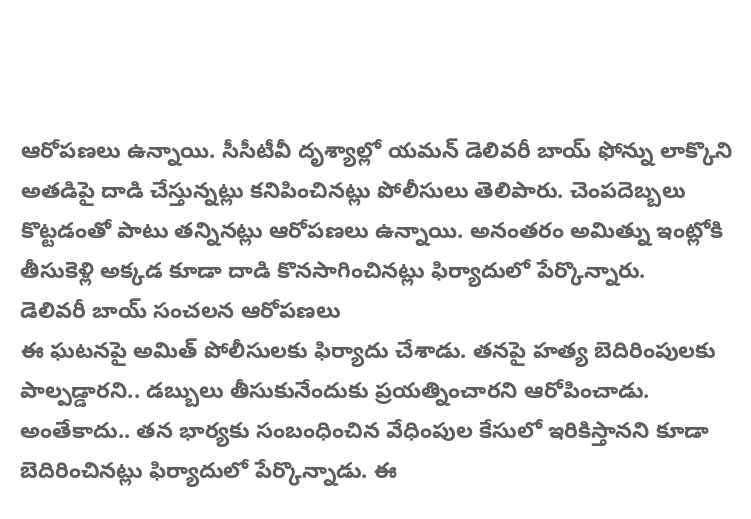ఆరోపణలు ఉన్నాయి. సీసీటీవీ దృశ్యాల్లో యమన్ డెలివరీ బాయ్ ఫోన్ను లాక్కొని అతడిపై దాడి చేస్తున్నట్లు కనిపించినట్లు పోలీసులు తెలిపారు. చెంపదెబ్బలు కొట్టడంతో పాటు తన్నినట్లు ఆరోపణలు ఉన్నాయి. అనంతరం అమిత్ను ఇంట్లోకి తీసుకెళ్లి అక్కడ కూడా దాడి కొనసాగించినట్లు ఫిర్యాదులో పేర్కొన్నారు.
డెలివరీ బాయ్ సంచలన ఆరోపణలు
ఈ ఘటనపై అమిత్ పోలీసులకు ఫిర్యాదు చేశాడు. తనపై హత్య బెదిరింపులకు పాల్పడ్డారని.. డబ్బులు తీసుకునేందుకు ప్రయత్నించారని ఆరోపించాడు. అంతేకాదు.. తన భార్యకు సంబంధించిన వేధింపుల కేసులో ఇరికిస్తానని కూడా బెదిరించినట్లు ఫిర్యాదులో పేర్కొన్నాడు. ఈ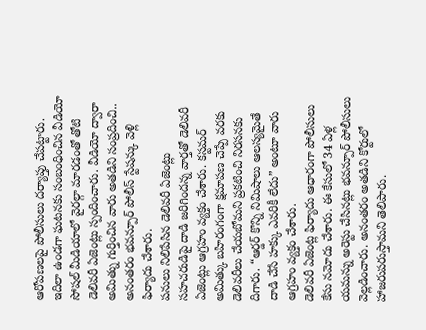ఆరోపణలపై పోలీసులు దర్యాప్తు చేపట్టారు.
ఇదిలా ఉండగా ఘటనకు సంబంధించిన వీడియో సోషల్ మీడియాలో వైరల్గా మారడంతో తోటి డెలివరీ ఏజెంట్లు స్పందించారు. వీడియో ద్వారా అమిత్ను గుర్తించిన వారు అతడిని సంప్రదించి.. అనంతరం భవన్పూర్ పోలీస్ స్టేషన్కు వెళ్లి ఫిర్యాదు చేశారు.
పనులు నిలిపేసిన డెలివరీ ఏజెంట్లు
సహచరుడిపై దాడి జరిగిందన్న వార్తతో డెలివరీ ఏజెంట్లు ఆగ్రహం వ్యక్తం చేశారు. కస్టమర్ అమిత్కు బహిరంగంగా క్షమాపణ చెప్పే వరకు డెలివరీలు చేయబోమని ప్రకటించి నిరసనకు దిగారు. “ఆర్డర్ కొన్ని నిమిషాలు ఆలస్యమైతే దాడి చేసే హక్కు ఎవరికీ లేదు” అంటూ వారు ఆగ్రహం వ్యక్తం చేశారు.
డెలివరీ ఏజెంట్ల ఫిర్యాదు ఆధారంగా పోలీసులు కేసు నమోదు చేశారు. ఈ కేసులో 34 ఏళ్ల యమన్ను అరెస్టు చేసినట్లు భవన్పూర్ పోలీసులు వెల్లడించారు. అనంతరం అతడిని కోర్టులో హాజరుపరుస్తామని తెలిపారు.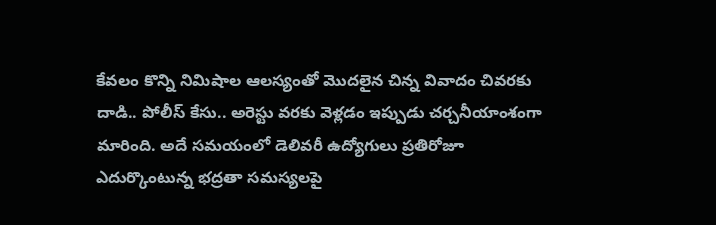కేవలం కొన్ని నిమిషాల ఆలస్యంతో మొదలైన చిన్న వివాదం చివరకు దాడి.. పోలీస్ కేసు.. అరెస్టు వరకు వెళ్లడం ఇప్పుడు చర్చనీయాంశంగా మారింది. అదే సమయంలో డెలివరీ ఉద్యోగులు ప్రతిరోజూ ఎదుర్కొంటున్న భద్రతా సమస్యలపై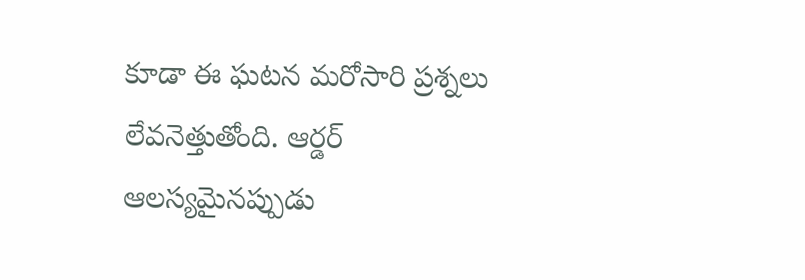కూడా ఈ ఘటన మరోసారి ప్రశ్నలు లేవనెత్తుతోంది. ఆర్డర్ ఆలస్యమైనప్పుడు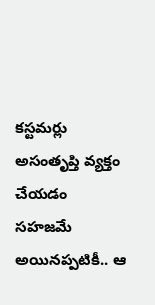కస్టమర్లు అసంతృప్తి వ్యక్తం చేయడం సహజమే అయినప్పటికీ.. ఆ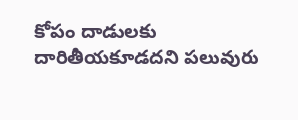కోపం దాడులకు దారితీయకూడదని పలువురు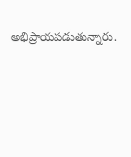అభిప్రాయపడుతున్నారు.